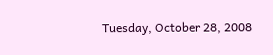Tuesday, October 28, 2008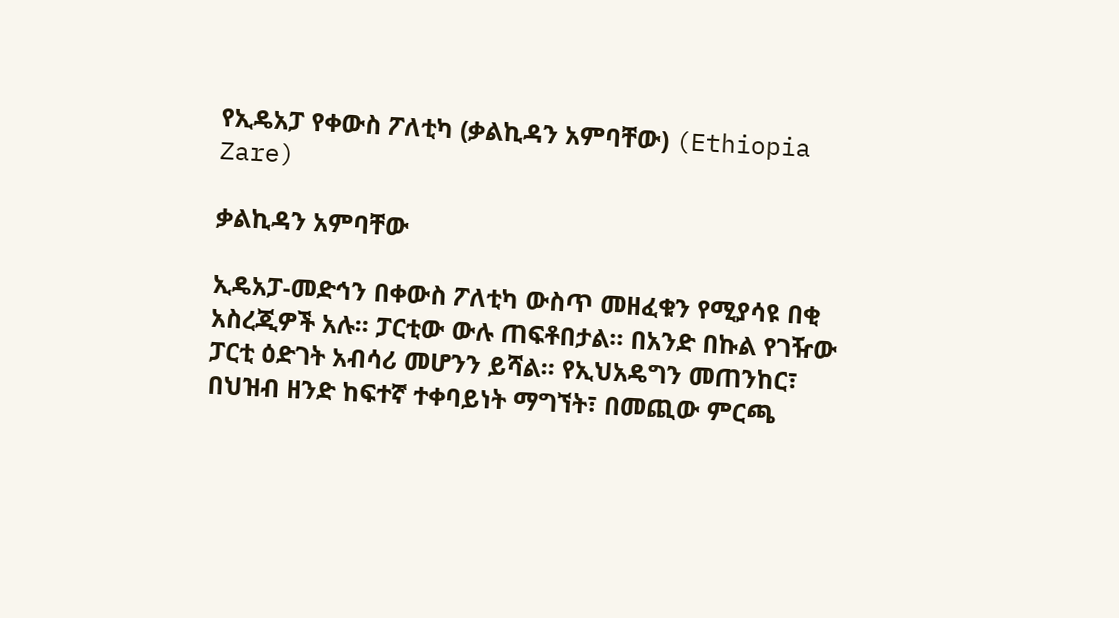የኢዴአፓ የቀውስ ፖለቲካ (ቃልኪዳን አምባቸው) (Ethiopia Zare)

ቃልኪዳን አምባቸው

ኢዴአፓ-መድኅን በቀውስ ፖለቲካ ውስጥ መዘፈቁን የሚያሳዩ በቂ አስረጂዎች አሉ። ፓርቲው ውሉ ጠፍቶበታል። በአንድ በኩል የገዥው ፓርቲ ዕድገት አብሳሪ መሆንን ይሻል። የኢህአዴግን መጠንከር፣ በህዝብ ዘንድ ከፍተኛ ተቀባይነት ማግኘት፣ በመጪው ምርጫ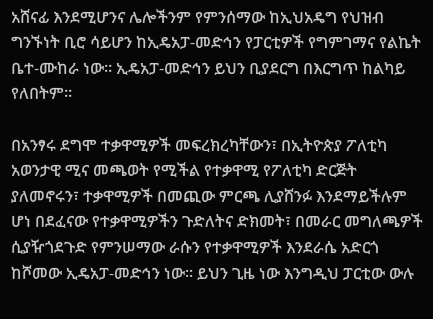አሸናፊ እንደሚሆንና ሌሎችንም የምንሰማው ከኢህአዴግ የህዝብ ግንኙነት ቢሮ ሳይሆን ከኢዴአፓ-መድኅን የፓርቲዎች የግምገማና የልኬት ቤተ-ሙከራ ነው። ኢዴአፓ-መድኅን ይህን ቢያደርግ በእርግጥ ከልካይ የለበትም።

በአንፃሩ ደግሞ ተቃዋሚዎች መፍረክረካቸውን፣ በኢትዮጵያ ፖለቲካ አወንታዊ ሚና መጫወት የሚችል የተቃዋሚ የፖለቲካ ድርጅት ያለመኖሩን፣ ተቃዋሚዎች በመጪው ምርጫ ሊያሸንፉ እንደማይችሉም ሆነ በደፈናው የተቃዋሚዎችን ጉድለትና ድክመት፣ በመራር መግለጫዎች ሲያዥጎደጉድ የምንሠማው ራሱን የተቃዋሚዎች እንደራሴ አድርጎ ከሾመው ኢዴአፓ-መድኅን ነው። ይህን ጊዜ ነው እንግዲህ ፓርቲው ውሉ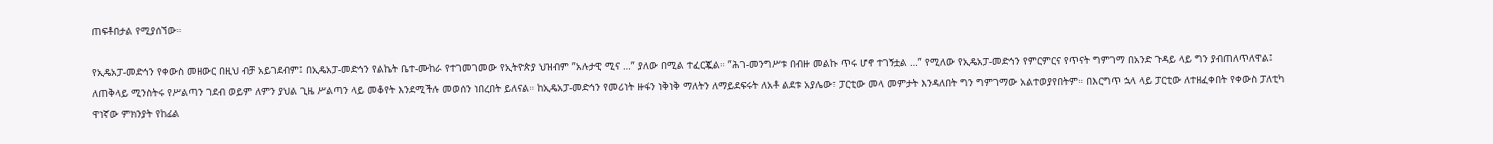ጠፍቶበታል የሚያሰኘው።

የኢዴአፓ-መድኅን የቀውስ መዘውር በዚህ ብቻ አይገደብም፤ በኢዴአፓ-መድኅን የልኬት ቤተ-ሙከራ የተገመገመው የኢትዮጵያ ህዝብም ”አሉታዊ ሚና …” ያለው በሚል ተፈርጇል። ”ሕገ-መንግሥቱ በብዙ መልኩ ጥሩ ሆኖ ተገኝቷል …” የሚለው የኢዴአፓ-መድኅን የምርምርና የጥናት ግምገማ በአንድ ጉዳይ ላይ ግን ያብጠለጥለዋል፤ ለጠቅላይ ሚንስትሩ የሥልጣን ገደብ ወይም ለምን ያህል ጊዜ ሥልጣን ላይ መቆየት እንደሚችሉ መወሰን ነበረበት ይለናል። ከኢዴአፓ-መድኅን የመሪነት ዙፋን ነቅነቅ ማለትን ለማይደፍሩት ለአቶ ልደቱ አያሌው፣ ፓርቲው መላ መምታት እንዳለበት ግን ግምገማው አልተወያየበትም። በእርግጥ ኋላ ላይ ፓርቲው ለተዘፈቀበት የቀውስ ፓለቲካ ዋነኛው ምክንያት የከፊል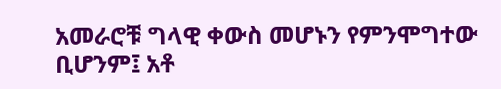አመራሮቹ ግላዊ ቀውስ መሆኑን የምንሞግተው ቢሆንም፤ አቶ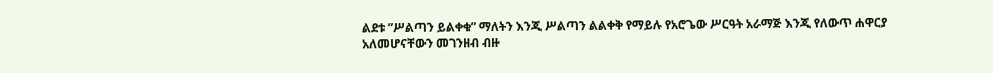ልደቱ ”ሥልጣን ይልቀቁ” ማለትን እንጂ ሥልጣን ልልቀቅ የማይሉ የአሮጌው ሥርዓት አራማጅ እንጂ የለውጥ ሐዋርያ አለመሆናቸውን መገንዘብ ብዙ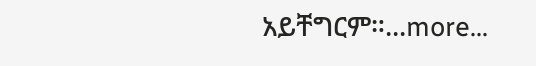አይቸግርም።...more...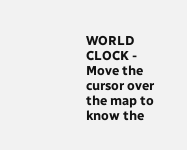WORLD CLOCK - Move the cursor over the map to know the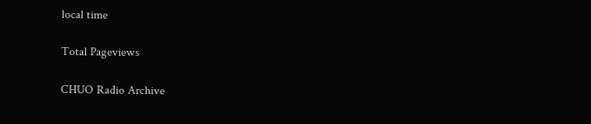local time

Total Pageviews

CHUO Radio Archive